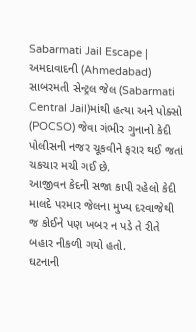Sabarmati Jail Escape | અમદાવાદની (Ahmedabad) સાબરમતી સેન્ટ્રલ જેલ (Sabarmati Central Jail)માંથી હત્યા અને પોક્સો (POCSO) જેવા ગંભીર ગુનાનો કેદી પોલીસની નજર ચૂકવીને ફરાર થઈ જતાં ચકચાર મચી ગઈ છે.
આજીવન કેદની સજા કાપી રહેલો કેદી માલદે પરમાર જેલના મુખ્ય દરવાજેથી જ કોઈને પણ ખબર ન પડે તે રીતે બહાર નીકળી ગયો હતો.
ઘટનાની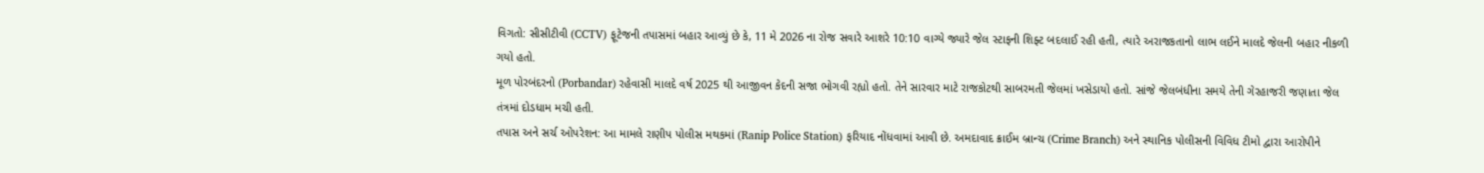વિગતો: સીસીટીવી (CCTV) ફૂટેજની તપાસમાં બહાર આવ્યું છે કે, 11 મે 2026 ના રોજ સવારે આશરે 10:10 વાગ્યે જ્યારે જેલ સ્ટાફની શિફ્ટ બદલાઈ રહી હતી, ત્યારે અરાજકતાનો લાભ લઈને માલદે જેલની બહાર નીકળી ગયો હતો.
મૂળ પોરબંદરનો (Porbandar) રહેવાસી માલદે વર્ષ 2025 થી આજીવન કેદની સજા ભોગવી રહ્યો હતો. તેને સારવાર માટે રાજકોટથી સાબરમતી જેલમાં ખસેડાયો હતો. સાંજે જેલબંધીના સમયે તેની ગેરહાજરી જણાતા જેલ તંત્રમાં દોડધામ મચી હતી.
તપાસ અને સર્ચ ઓપરેશન: આ મામલે રાણીપ પોલીસ મથકમાં (Ranip Police Station) ફરિયાદ નોંધવામાં આવી છે. અમદાવાદ ક્રાઈમ બ્રાન્ચ (Crime Branch) અને સ્થાનિક પોલીસની વિવિધ ટીમો દ્વારા આરોપીને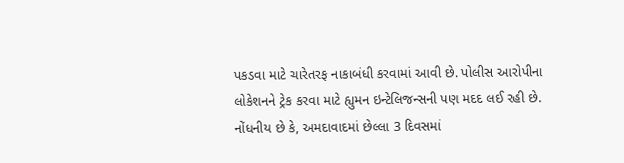પકડવા માટે ચારેતરફ નાકાબંધી કરવામાં આવી છે. પોલીસ આરોપીના લોકેશનને ટ્રેક કરવા માટે હ્યુમન ઇન્ટેલિજન્સની પણ મદદ લઈ રહી છે.
નોંધનીય છે કે, અમદાવાદમાં છેલ્લા 3 દિવસમાં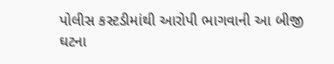પોલીસ કસ્ટડીમાંથી આરોપી ભાગવાની આ બીજી ઘટના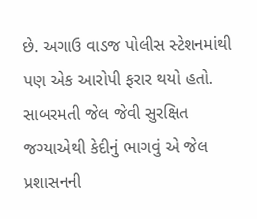છે. અગાઉ વાડજ પોલીસ સ્ટેશનમાંથી પણ એક આરોપી ફરાર થયો હતો. સાબરમતી જેલ જેવી સુરક્ષિત જગ્યાએથી કેદીનું ભાગવું એ જેલ પ્રશાસનની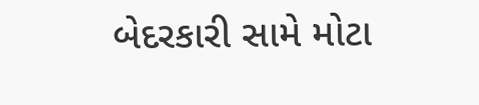બેદરકારી સામે મોટા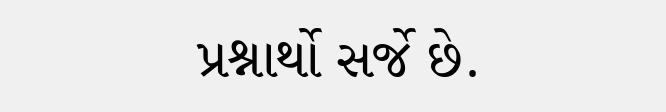પ્રશ્નાર્થો સર્જે છે.